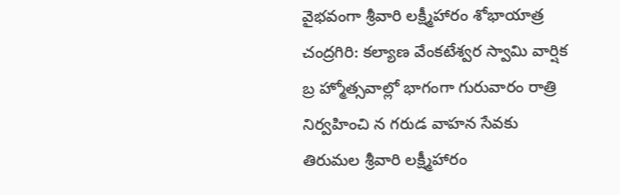వైభవంగా శ్రీవారి లక్ష్మీహారం శోభాయాత్ర
చంద్రగిరి: కల్యాణ వేంకటేశ్వర స్వామి వార్షిక బ్ర హ్మోత్సవాల్లో భాగంగా గురువారం రాత్రి నిర్వహించి న గరుడ వాహన సేవకు తిరుమల శ్రీవారి లక్ష్మీహారం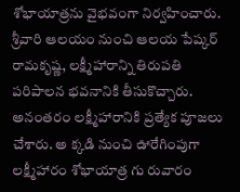శోభాయాత్రను వైభవంగా నిర్వహించారు. శ్రీవారి ఆలయం నుంచి ఆలయ పేష్కర్ రామకృష్ణ, లక్ష్మీహారాన్ని తిరుపతి పరిపాలన భవనానికి తీసుకొచ్చారు. అనంతరం లక్ష్మీహారానికి ప్రత్యేక పూజలు చేశారు. అ క్కడి నుంచి ఊరేగింపుగా లక్ష్మీహారం శోభాయాత్ర గు రువారం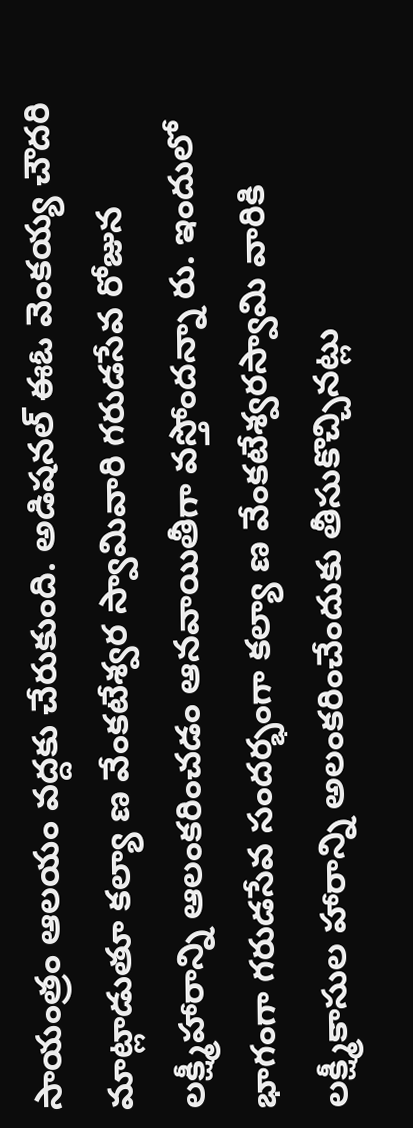సాయంత్రం ఆలయం వద్దకు చేరుకుంది. అడిషనల్ ఈఓ వెంకయ్య చౌదరి మాట్లాడుతూ కల్యా ణ వేంకటేశ్వర స్వామివారి గరుడసేవ రోజున లక్ష్మీహారాన్ని ఆలంకరించడం ఆనవాయితీగా వస్తోందన్నా రు. ఇందులో భాగంగా గరుడసేవ సందర్భంగా కల్యా ణ వేంకటేశ్వరస్వామి వారికి లక్ష్మీకాసుల హారాన్ని అలంకరించేందుకు తీసుకొచ్చినట్లు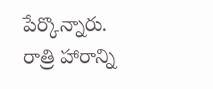పేర్కొన్నారు. రాత్రి హారాన్ని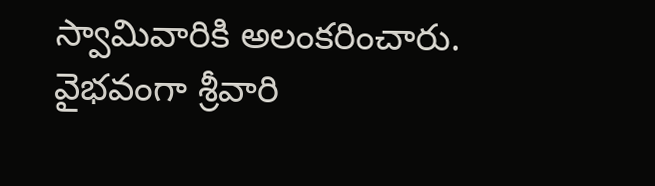స్వామివారికి అలంకరించారు.
వైభవంగా శ్రీవారి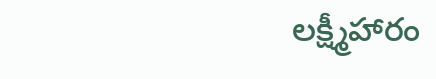లక్ష్మీహారం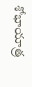శోభాయాత్ర